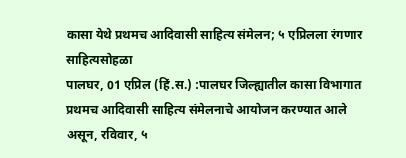कासा येथे प्रथमच आदिवासी साहित्य संमेलन; ५ एप्रिलला रंगणार साहित्यसोहळा
पालघर, 01 एप्रिल (हिं.स.) :पालघर जिल्ह्यातील कासा विभागात प्रथमच आदिवासी साहित्य संमेलनाचे आयोजन करण्यात आले असून, रविवार, ५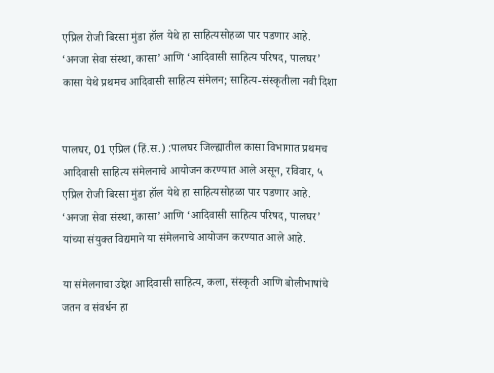एप्रिल रोजी बिरसा मुंडा हॉल येथे हा साहित्यसोहळा पार पडणार आहे. ‘अनजा सेवा संस्था, कासा’ आणि ‘आदिवासी साहित्य परिषद, पालघर’
कासा येथे प्रथमच आदिवासी साहित्य संमेलन; साहित्य-संस्कृतीला नवी दिशा


पालघर, 01 एप्रिल (हिं.स.) :पालघर जिल्ह्यातील कासा विभागात प्रथमच आदिवासी साहित्य संमेलनाचे आयोजन करण्यात आले असून, रविवार, ५ एप्रिल रोजी बिरसा मुंडा हॉल येथे हा साहित्यसोहळा पार पडणार आहे. ‘अनजा सेवा संस्था, कासा’ आणि ‘आदिवासी साहित्य परिषद, पालघर’ यांच्या संयुक्त विद्यमाने या संमेलनाचे आयोजन करण्यात आले आहे.

या संमेलनाचा उद्देश आदिवासी साहित्य, कला, संस्कृती आणि बोलीभाषांचे जतन व संवर्धन हा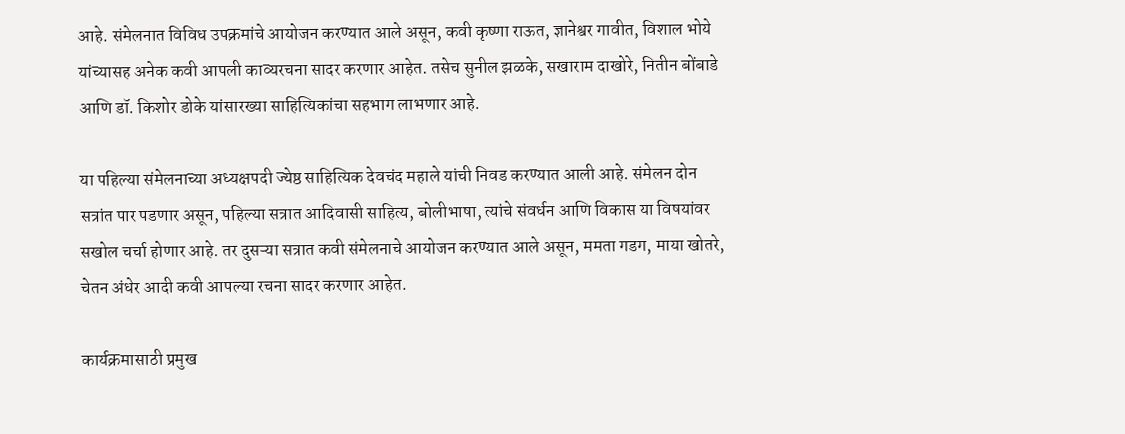आहे. संमेलनात विविध उपक्रमांचे आयोजन करण्यात आले असून, कवी कृष्णा राऊत, ज्ञानेश्वर गावीत, विशाल भोये यांच्यासह अनेक कवी आपली काव्यरचना सादर करणार आहेत. तसेच सुनील झळके, सखाराम दाखोरे, नितीन बोंबाडे आणि डॉ. किशोर डोके यांसारख्या साहित्यिकांचा सहभाग लाभणार आहे.

या पहिल्या संमेलनाच्या अध्यक्षपदी ज्येष्ठ साहित्यिक देवचंद महाले यांची निवड करण्यात आली आहे. संमेलन दोन सत्रांत पार पडणार असून, पहिल्या सत्रात आदिवासी साहित्य, बोलीभाषा, त्यांचे संवर्धन आणि विकास या विषयांवर सखोल चर्चा होणार आहे. तर दुसऱ्या सत्रात कवी संमेलनाचे आयोजन करण्यात आले असून, ममता गडग, माया खोतरे, चेतन अंधेर आदी कवी आपल्या रचना सादर करणार आहेत.

कार्यक्रमासाठी प्रमुख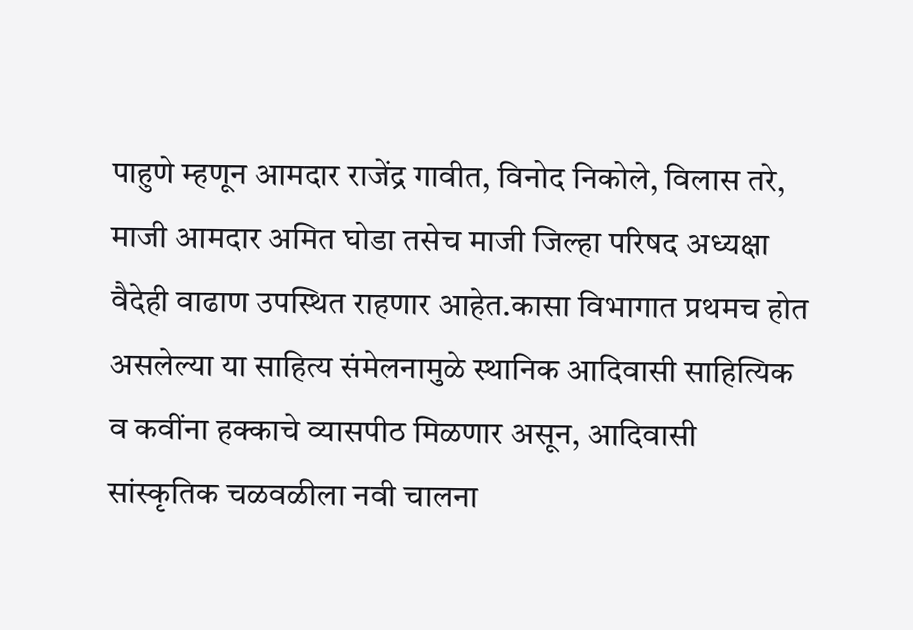पाहुणे म्हणून आमदार राजेंद्र गावीत, विनोद निकोले, विलास तरे, माजी आमदार अमित घोडा तसेच माजी जिल्हा परिषद अध्यक्षा वैदेही वाढाण उपस्थित राहणार आहेत.कासा विभागात प्रथमच होत असलेल्या या साहित्य संमेलनामुळे स्थानिक आदिवासी साहित्यिक व कवींना हक्काचे व्यासपीठ मिळणार असून, आदिवासी सांस्कृतिक चळवळीला नवी चालना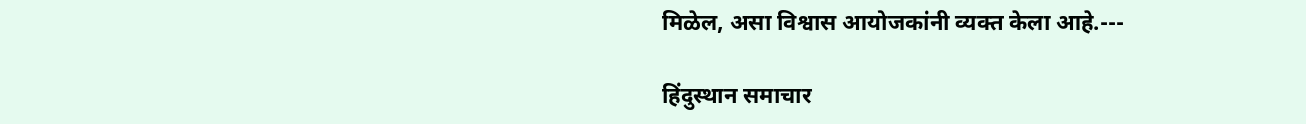मिळेल, असा विश्वास आयोजकांनी व्यक्त केला आहे.---

हिंदुस्थान समाचार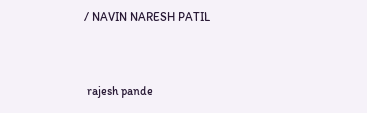/ NAVIN NARESH PATIL


 rajesh pande